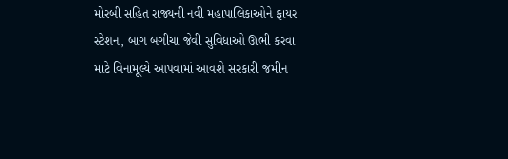મોરબી સહિત રાજ્યની નવી મહાપાલિકાઓને ફાયર સ્ટેશન, બાગ બગીચા જેવી સુવિધાઓ ઊભી કરવા માટે વિનામૂલ્યે આપવામાં આવશે સરકારી જમીન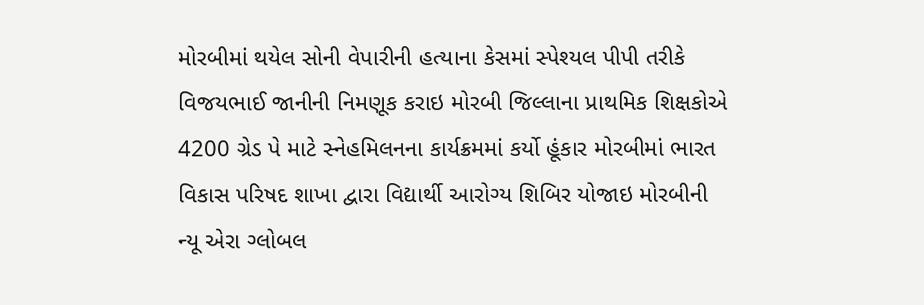મોરબીમાં થયેલ સોની વેપારીની હત્યાના કેસમાં સ્પેશ્યલ પીપી તરીકે વિજયભાઈ જાનીની નિમણૂક કરાઇ મોરબી જિલ્લાના પ્રાથમિક શિક્ષકોએ 4200 ગ્રેડ પે માટે સ્નેહમિલનના કાર્યક્રમમાં કર્યો હૂંકાર મોરબીમાં ભારત વિકાસ પરિષદ શાખા દ્વારા વિદ્યાર્થી આરોગ્ય શિબિર યોજાઇ મોરબીની ન્યૂ એરા ગ્લોબલ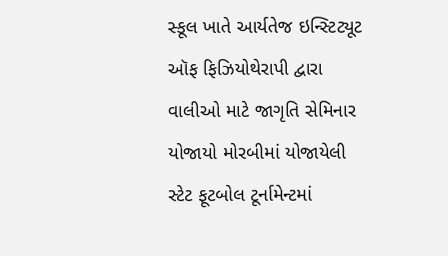સ્કૂલ ખાતે આર્યતેજ ઇન્સ્ટિટ્યૂટ ઑફ ફિઝિયોથેરાપી દ્વારા વાલીઓ માટે જાગૃતિ સેમિનાર યોજાયો મોરબીમાં યોજાયેલી સ્ટેટ ફૂટબોલ ટૂર્નામેન્ટમાં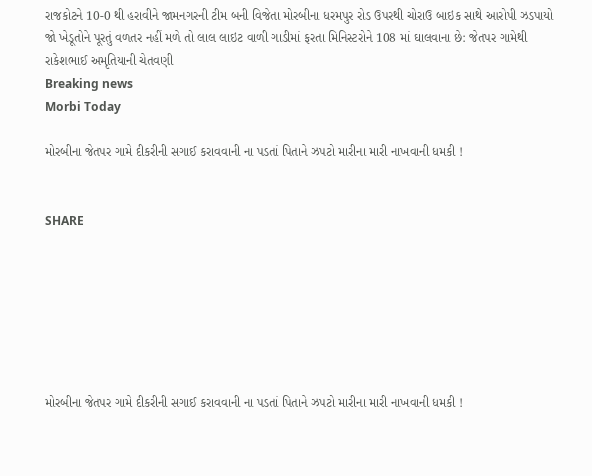રાજકોટને 10-0 થી હરાવીને જામનગરની ટીમ બની વિજેતા મોરબીના ધરમપુર રોડ ઉપરથી ચોરાઉ બાઇક સાથે આરોપી ઝડપાયો જો ખેડૂતોને પૂરતું વળતર નહીં મળે તો લાલ લાઇટ વાળી ગાડીમાં ફરતા મિનિસ્ટરોને 108 માં ઘાલવાના છે: જેતપર ગામેથી રાકેશભાઈ અમૃતિયાની ચેતવણી
Breaking news
Morbi Today

મોરબીના જેતપર ગામે દીકરીની સગાઈ કરાવવાની ના પડતાં પિતાને ઝપટો મારીના મારી નાખવાની ધમકી !


SHARE







મોરબીના જેતપર ગામે દીકરીની સગાઈ કરાવવાની ના પડતાં પિતાને ઝપટો મારીના મારી નાખવાની ધમકી !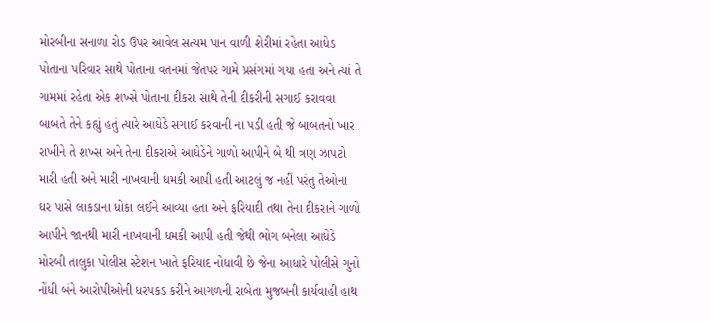મોરબીના સનાળા રોડ ઉપર આવેલ સત્યમ પાન વાળી શેરીમાં રહેતા આધેડ પોતાના પરિવાર સાથે પોતાના વતનમાં જેતપર ગામે પ્રસંગમાં ગયા હતા અને ત્યાં તે ગામમાં રહેતા એક શખ્સે પોતાના દીકરા સાથે તેની દીકરીની સગાઈ કરાવવા બાબતે તેને કહ્યું હતું ત્યારે આધેડે સગાઈ કરવાની ના પડી હતી જે બાબતનો ખાર રાખીને તે શખ્સ અને તેના દીકરાએ આધેડેને ગાળો આપીને બે થી ત્રણ ઝાપટો મારી હતી અને મારી નાખવાની ધમકી આપી હતી આટલું જ નહીં પરંતુ તેઓના ઘર પાસે લાકડાના ધોકા લઈને આવ્યા હતા અને ફરિયાદી તથા તેના દીકરાને ગાળો આપીને જાનથી મારી નાખવાની ધમકી આપી હતી જેથી ભોગ બનેલા આધેડે મોરબી તાલુકા પોલીસ સ્ટેશન ખાતે ફરિયાદ નોધાવી છે જેના આધારે પોલીસે ગુનો નોંધી બંને આરોપીઓની ધરપકડ કરીને આગળની રાબેતા મુજબની કાર્યવાહી હાથ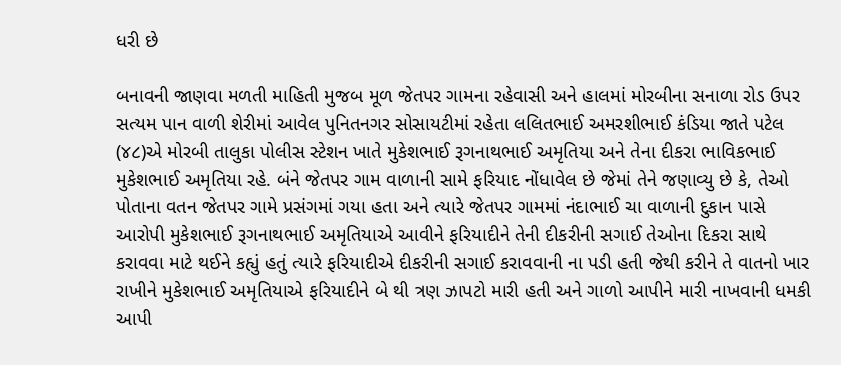ધરી છે

બનાવની જાણવા મળતી માહિતી મુજબ મૂળ જેતપર ગામના રહેવાસી અને હાલમાં મોરબીના સનાળા રોડ ઉપર સત્યમ પાન વાળી શેરીમાં આવેલ પુનિતનગર સોસાયટીમાં રહેતા લલિતભાઈ અમરશીભાઈ કંડિયા જાતે પટેલ (૪૮)એ મોરબી તાલુકા પોલીસ સ્ટેશન ખાતે મુકેશભાઈ રૂગનાથભાઈ અમૃતિયા અને તેના દીકરા ભાવિકભાઈ મુકેશભાઈ અમૃતિયા રહે. બંને જેતપર ગામ વાળાની સામે ફરિયાદ નોંધાવેલ છે જેમાં તેને જણાવ્યુ છે કે, તેઓ પોતાના વતન જેતપર ગામે પ્રસંગમાં ગયા હતા અને ત્યારે જેતપર ગામમાં નંદાભાઈ ચા વાળાની દુકાન પાસે આરોપી મુકેશભાઈ રૂગનાથભાઈ અમૃતિયાએ આવીને ફરિયાદીને તેની દીકરીની સગાઈ તેઓના દિકરા સાથે કરાવવા માટે થઈને કહ્યું હતું ત્યારે ફરિયાદીએ દીકરીની સગાઈ કરાવવાની ના પડી હતી જેથી કરીને તે વાતનો ખાર રાખીને મુકેશભાઈ અમૃતિયાએ ફરિયાદીને બે થી ત્રણ ઝાપટો મારી હતી અને ગાળો આપીને મારી નાખવાની ધમકી આપી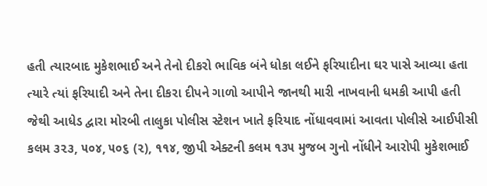હતી ત્યારબાદ મુકેશભાઈ અને તેનો દીકરો ભાવિક બંને ધોકા લઈને ફરિયાદીના ઘર પાસે આવ્યા હતા ત્યારે ત્યાં ફરિયાદી અને તેના દીકરા દીપને ગાળો આપીને જાનથી મારી નાખવાની ધમકી આપી હતી જેથી આધેડ દ્વારા મોરબી તાલુકા પોલીસ સ્ટેશન ખાતે ફરિયાદ નોંધાવવામાં આવતા પોલીસે આઈપીસી કલમ ૩૨૩, ૫૦૪, ૫૦૬ (૨), ૧૧૪, જીપી એક્ટની કલમ ૧૩૫ મુજબ ગુનો નોંધીને આરોપી મુકેશભાઈ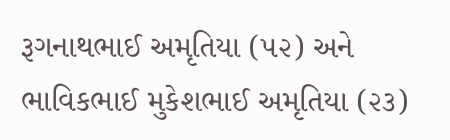રૂગનાથભાઈ અમૃતિયા (૫૨) અને ભાવિકભાઈ મુકેશભાઈ અમૃતિયા (૨૩)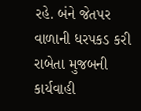રહે. બંને જેતપર વાળાની ધરપકડ કરી રાબેતા મુજબની કાર્યવાહી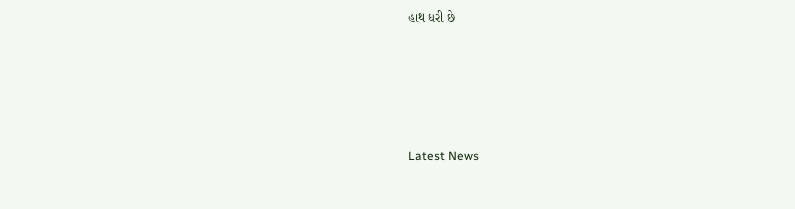હાથ ધરી છે






Latest News